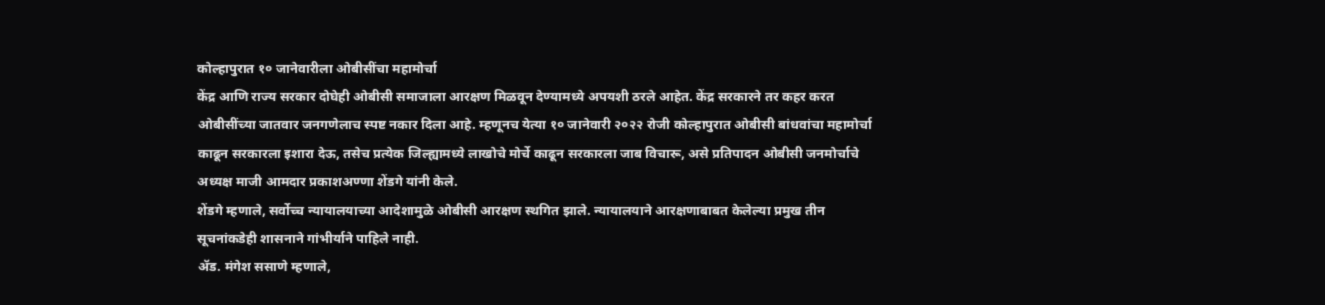कोल्हापुरात १० जानेवारीला ओबीसींचा महामोर्चा
केंद्र आणि राज्य सरकार दोघेही ओबीसी समाजाला आरक्षण मिळवून देण्यामध्ये अपयशी ठरले आहेत. केंद्र सरकारने तर कहर करत ओबीसींच्या जातवार जनगणेलाच स्पष्ट नकार दिला आहे. म्हणूनच येत्या १० जानेवारी २०२२ रोजी कोल्हापुरात ओबीसी बांधवांचा महामोर्चा काढून सरकारला इशारा देऊ, तसेच प्रत्येक जिल्ह्यामध्ये लाखोचे मोर्चे काढून सरकारला जाब विचारू, असे प्रतिपादन ओबीसी जनमोर्चाचे अध्यक्ष माजी आमदार प्रकाशअण्णा शेंडगे यांनी केले.
शेंडगे म्हणाले, सर्वोच्च न्यायालयाच्या आदेशामुळे ओबीसी आरक्षण स्थगित झाले. न्यायालयाने आरक्षणाबाबत केलेल्या प्रमुख तीन सूचनांकडेही शासनाने गांभीर्याने पाहिले नाही.
ॲड. मंगेश ससाणे म्हणाले,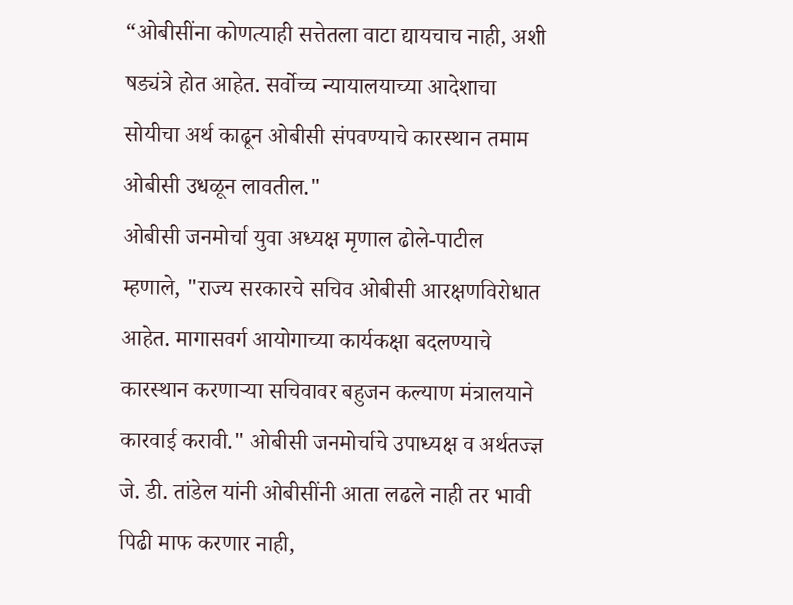“ओबीसींना कोणत्याही सत्तेतला वाटा द्यायचाच नाही, अशी षड्यंत्रे होत आहेत. सर्वोच्च न्यायालयाच्या आदेशाचा सोयीचा अर्थ काढून ओबीसी संपवण्याचे कारस्थान तमाम ओबीसी उधळून लावतील."
ओबीसी जनमोर्चा युवा अध्यक्ष मृणाल ढोले-पाटील म्हणाले, "राज्य सरकारचे सचिव ओबीसी आरक्षणविरोधात आहेत. मागासवर्ग आयोगाच्या कार्यकक्षा बदलण्याचे कारस्थान करणाऱ्या सचिवावर बहुजन कल्याण मंत्रालयाने कारवाई करावी." ओबीसी जनमोर्चाचे उपाध्यक्ष व अर्थतज्ज्ञ जे. डी. तांडेल यांनी ओबीसींनी आता लढले नाही तर भावी पिढी माफ करणार नाही,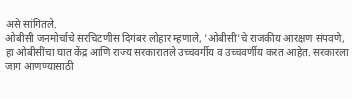असे सांगितले.
ओबीसी जनमोर्चाचे सरचिटणीस दिगंबर लोहार म्हणाले, 'ओबीसी'चे राजकीय आरक्षण संपवणे, हा ओबीसींचा घात केंद्र आणि राज्य सरकारातले उच्चवर्गीय व उच्चवर्णीय करत आहेत. सरकारला जाग आणण्यासाठी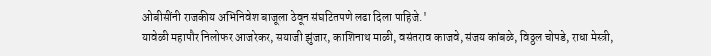ओबीसींनी राजकीय अभिनिवेश बाजूला ठेवून संघटितपणे लढा दिला पाहिजे.'
यावेळी महापौर निलोफर आजरेकर, सयाजी झुंजार, काशिनाथ माळी, वसंतराव काजवे, संजय कांबळे, विठ्ठल चोपडे, राधा मेस्त्री,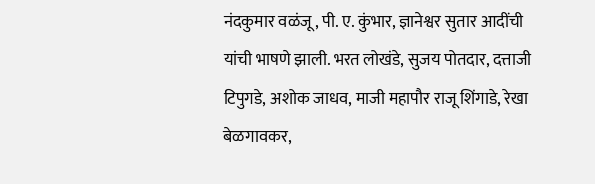नंदकुमार वळंजू, पी. ए. कुंभार, ज्ञानेश्वर सुतार आदींची यांची भाषणे झाली. भरत लोखंडे, सुजय पोतदार, दत्ताजी टिपुगडे, अशोक जाधव, माजी महापौर राजू शिंगाडे, रेखा बेळगावकर,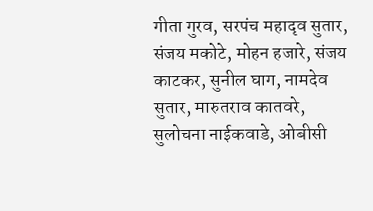गीता गुरव, सरपंच महादृव सुतार, संजय मकोटे, मोहन हजारे, संजय काटकर, सुनील घाग, नामदेव सुतार, मारुतराव कातवरे, सुलोचना नाईकवाडे, ओबीसी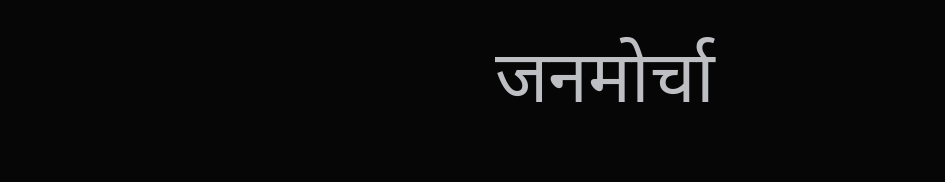जनमोर्चा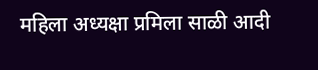महिला अध्यक्षा प्रमिला साळी आदी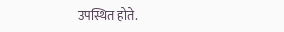उपस्थित होते.